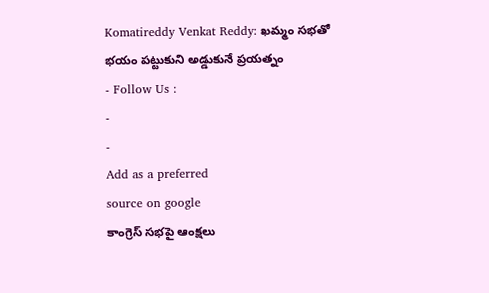Komatireddy Venkat Reddy: ఖమ్మం సభతో భయం పట్టుకుని అడ్డుకునే ప్రయత్నం
- Follow Us :
-
-
Add as a preferred
source on google
కాంగ్రెస్ సభపై ఆంక్షలు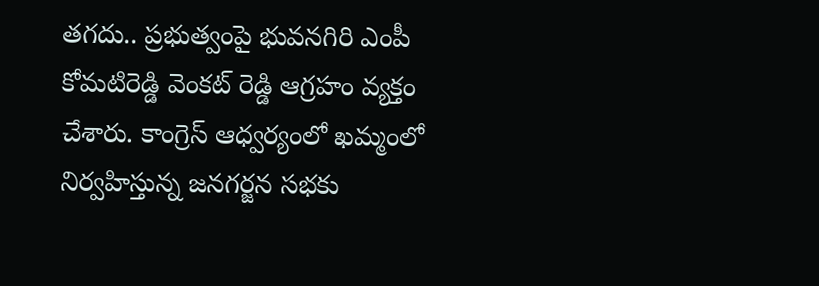తగదు.. ప్రభుత్వంపై భువనగిరి ఎంపీ కోమటిరెడ్డి వెంకట్ రెడ్డి ఆగ్రహం వ్యక్తం చేశారు. కాంగ్రెస్ ఆధ్వర్యంలో ఖమ్మంలో నిర్వహిస్తున్న జనగర్జన సభకు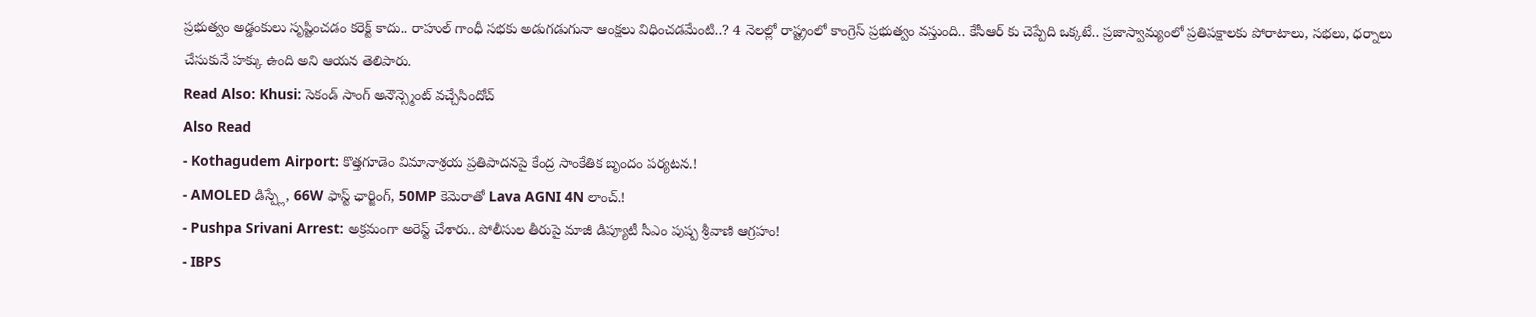ప్రభుత్వం అడ్డంకులు సృష్టించడం కరెక్ట్ కాదు.. రాహుల్ గాంధీ సభకు అడుగడుగునా ఆంక్షలు విధించడమేంటి..? 4 నెలల్లో రాష్ట్రంలో కాంగ్రెస్ ప్రభుత్వం వస్తుంది.. కేసీఆర్ కు చెప్పేది ఒక్కటే.. ప్రజాస్వామ్యంలో ప్రతిపక్షాలకు పోరాటాలు, సభలు, ధర్నాలు చేసుకునే హక్కు ఉంది అని ఆయన తెలిపారు.
Read Also: Khusi: సెకండ్ సాంగ్ అనౌన్స్మెంట్ వచ్చేసిందోచ్
Also Read
- Kothagudem Airport: కొత్తగూడెం విమానాశ్రయ ప్రతిపాదనపై కేంద్ర సాంకేతిక బృందం పర్యటన.!
- AMOLED డిస్ప్లే, 66W ఫాస్ట్ ఛార్జింగ్, 50MP కెమెరాతో Lava AGNI 4N లాంచ్.!
- Pushpa Srivani Arrest: అక్రమంగా అరెస్ట్ చేశారు.. పోలీసుల తీరుపై మాజీ డిప్యూటీ సీఎం పుష్ప శ్రీవాణి ఆగ్రహం!
- IBPS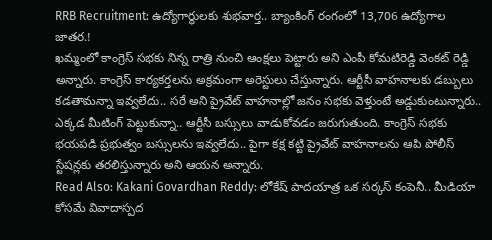RRB Recruitment: ఉద్యోగార్థులకు శుభవార్త.. బ్యాంకింగ్ రంగంలో 13,706 ఉద్యోగాల జాతర.!
ఖమ్మంలో కాంగ్రెస్ సభకు నిన్న రాత్రి నుంచి ఆంక్షలు పెట్టారు అని ఎంపీ కోమటిరెడ్డి వెంకట్ రెడ్డి అన్నారు. కాంగ్రెస్ కార్యకర్తలను అక్రమంగా అరెస్టులు చేస్తున్నారు. ఆర్టీసీ వాహనాలకు డబ్బులు కడతామన్నా ఇవ్వలేదు.. సరే అని ప్రైవేట్ వాహనాల్లో జనం సభకు వెళ్తుంటే అడ్డుకుంటున్నారు.. ఎక్కడ మీటింగ్ పెట్టుకున్నా.. ఆర్టీసీ బస్సులు వాడుకోవడం జరుగుతుంది. కాంగ్రెస్ సభకు భయపడి ప్రభుత్వం బస్సులను ఇవ్వలేదు.. పైగా కక్ష కట్టి ప్రైవేట్ వాహనాలను ఆపి పోలీస్ స్టేషన్లకు తరలిస్తున్నారు అని ఆయన అన్నారు.
Read Also: Kakani Govardhan Reddy: లోకేష్ పాదయాత్ర ఒక సర్కస్ కంపెనీ.. మీడియా కోసమే వివాదాస్పద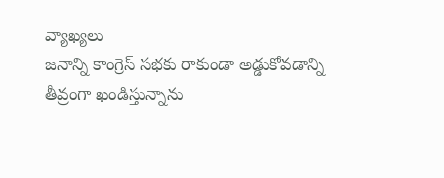వ్యాఖ్యలు
జనాన్ని కాంగ్రెస్ సభకు రాకుండా అడ్డుకోవడాన్ని తీవ్రంగా ఖండిస్తున్నాను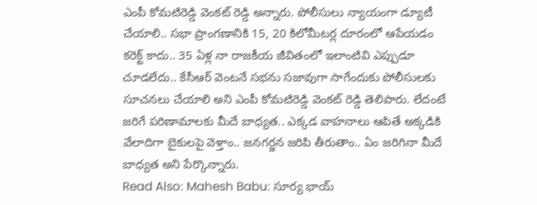ఎంపీ కోమటిరెడ్డి వెంకట్ రెడ్డి అన్నారు. పోలీసులు న్యాయంగా డ్యూటీ చేయాలి.. సభా ప్రాంగణానికి 15, 20 కిలోమీటర్ల దూరంలో ఆపేయడం కరెక్ట్ కాదు.. 35 ఏళ్ల నా రాజకీయ జీవితంలో ఇలాంటివి ఎప్పుడూ చూడలేదు.. కేసీఆర్ వెంటనే సభను సజావుగా సాగేందుకు పోలీసులకు సూచనలు చేయాలి అని ఎంపీ కోమటిరెడ్డి వెంకట్ రెడ్డి తెలిపారు. లేదంటే జరిగే పరిణామాలకు మీదే బాధ్యత.. ఎక్కడ వాహనాలు ఆపితే అక్కడికి వేలాదిగా బైకులపై వెళ్తాం.. జనగర్జన జరిపి తీరుతాం.. ఏం జరిగినా మీదే బాధ్యత అని పేర్కొన్నారు.
Read Also: Mahesh Babu: సూర్య భాయ్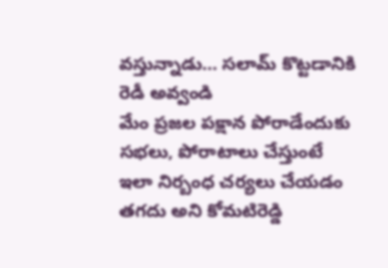వస్తున్నాడు… సలామ్ కొట్టడానికి రెడీ అవ్వండి
మేం ప్రజల పక్షాన పోరాడేందుకు సభలు, పోరాటాలు చేస్తుంటే ఇలా నిర్బంధ చర్యలు చేయడం తగదు అని కోమటిరెడ్డి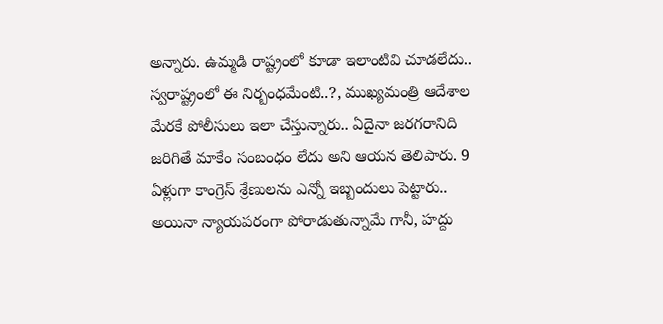అన్నారు. ఉమ్మడి రాష్ట్రంలో కూడా ఇలాంటివి చూడలేదు.. స్వరాష్ట్రంలో ఈ నిర్బంధమేంటి..?, ముఖ్యమంత్రి ఆదేశాల మేరకే పోలీసులు ఇలా చేస్తున్నారు.. ఏదైనా జరగరానిది జరిగితే మాకేం సంబంధం లేదు అని ఆయన తెలిపారు. 9 ఏళ్లుగా కాంగ్రెస్ శ్రేణులను ఎన్నో ఇబ్బందులు పెట్టారు.. అయినా న్యాయపరంగా పోరాడుతున్నామే గానీ, హద్దు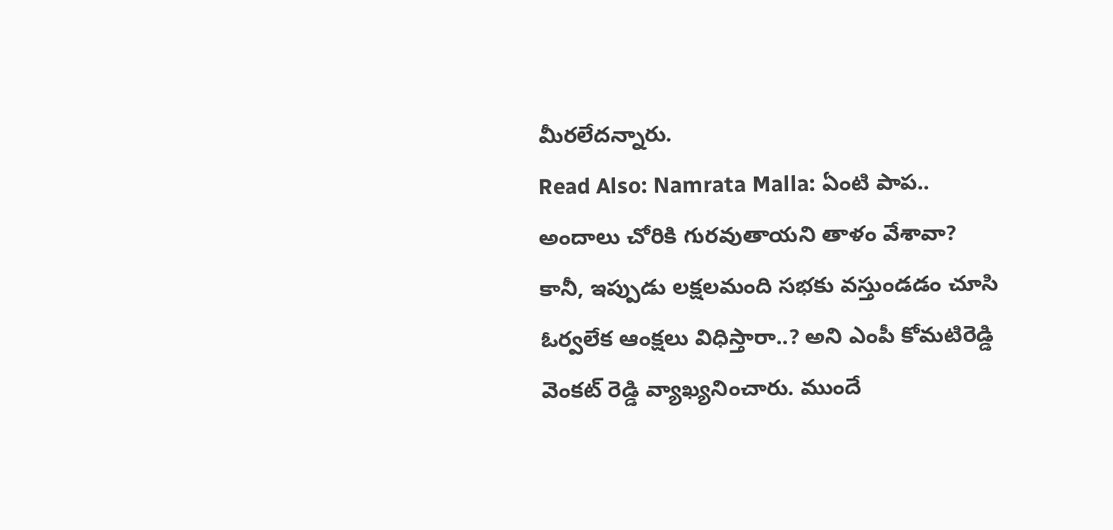మీరలేదన్నారు.
Read Also: Namrata Malla: ఏంటి పాప.. అందాలు చోరికి గురవుతాయని తాళం వేశావా?
కానీ, ఇప్పుడు లక్షలమంది సభకు వస్తుండడం చూసి ఓర్వలేక ఆంక్షలు విధిస్తారా..? అని ఎంపీ కోమటిరెడ్డి వెంకట్ రెడ్డి వ్యాఖ్యనించారు. ముందే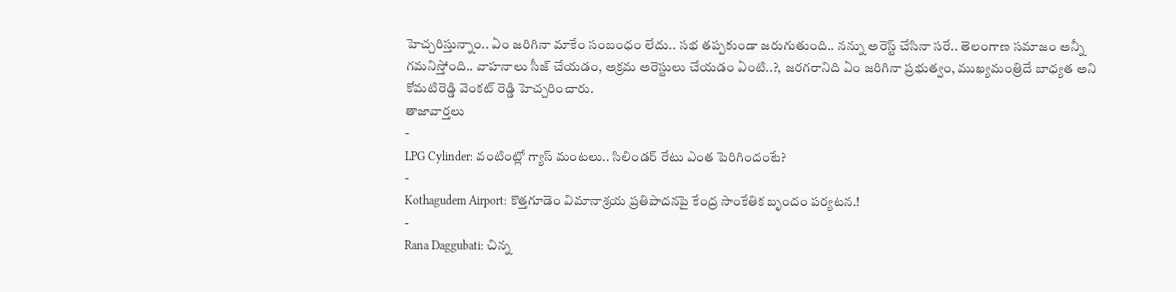హెచ్చరిస్తున్నాం.. ఏం జరిగినా మాకేం సంబంధం లేదు.. సభ తప్పకుండా జరుగుతుంది.. నన్ను అరెస్ట్ చేసినా సరే.. తెలంగాణ సమాజం అన్నీ గమనిస్తోంది.. వాహనాలు సీజ్ చేయడం, అక్రమ అరెస్టులు చేయడం ఏంటి..?, జరగరానిది ఏం జరిగినా ప్రభుత్వం, ముఖ్యమంత్రిదే బాధ్యత అని కోమటిరెడ్డి వెంకట్ రెడ్డి హెచ్చరించారు.
తాజావార్తలు
-
LPG Cylinder: వంటింట్లో గ్యాస్ మంటలు.. సిలిండర్ రేటు ఎంత పెరిగిందంటే?
-
Kothagudem Airport: కొత్తగూడెం విమానాశ్రయ ప్రతిపాదనపై కేంద్ర సాంకేతిక బృందం పర్యటన.!
-
Rana Daggubati: చిన్న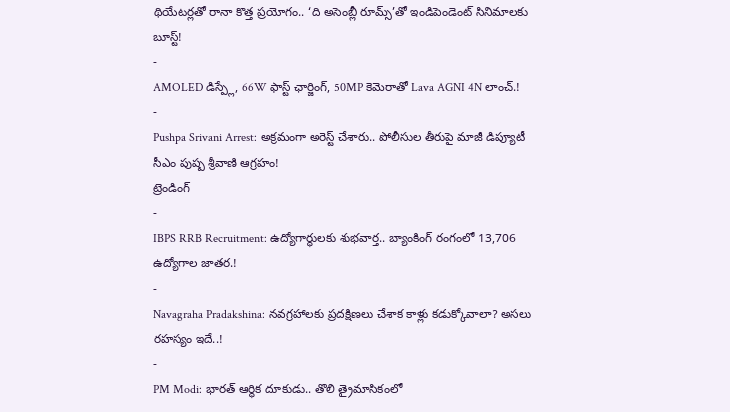థియేటర్లతో రానా కొత్త ప్రయోగం.. ‘ది అసెంబ్లీ రూమ్స్’తో ఇండిపెండెంట్ సినిమాలకు బూస్ట్!
-
AMOLED డిస్ప్లే, 66W ఫాస్ట్ ఛార్జింగ్, 50MP కెమెరాతో Lava AGNI 4N లాంచ్.!
-
Pushpa Srivani Arrest: అక్రమంగా అరెస్ట్ చేశారు.. పోలీసుల తీరుపై మాజీ డిప్యూటీ సీఎం పుష్ప శ్రీవాణి ఆగ్రహం!
ట్రెండింగ్
-
IBPS RRB Recruitment: ఉద్యోగార్థులకు శుభవార్త.. బ్యాంకింగ్ రంగంలో 13,706 ఉద్యోగాల జాతర.!
-
Navagraha Pradakshina: నవగ్రహాలకు ప్రదక్షిణలు చేశాక కాళ్లు కడుక్కోవాలా? అసలు రహస్యం ఇదే..!
-
PM Modi: భారత్ ఆర్థిక దూకుడు.. తొలి త్రైమాసికంలో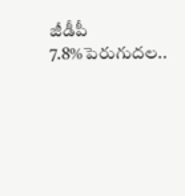జీడీపీ 7.8%పెరుగుదల..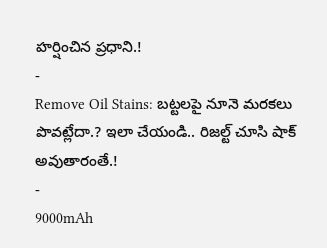హర్షించిన ప్రధాని.!
-
Remove Oil Stains: బట్టలపై నూనె మరకలు పొవట్లేదా.? ఇలా చేయండి.. రిజల్ట్ చూసి షాక్ అవుతారంతే.!
-
9000mAh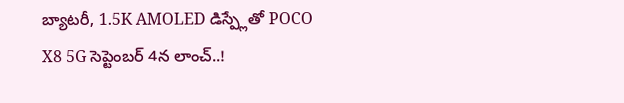బ్యాటరీ, 1.5K AMOLED డిస్ప్లేతో POCO X8 5G సెప్టెంబర్ 4న లాంచ్..!